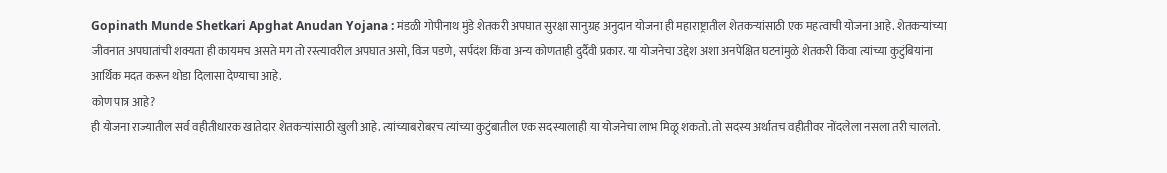Gopinath Munde Shetkari Apghat Anudan Yojana : मंडळी गोपीनाथ मुंडे शेतकरी अपघात सुरक्षा सानुग्रह अनुदान योजना ही महाराष्ट्रातील शेतकऱ्यांसाठी एक महत्वाची योजना आहे. शेतकऱ्यांच्या जीवनात अपघातांची शक्यता ही कायमच असते मग तो रस्त्यावरील अपघात असो, विज पडणे, सर्पदंश किंवा अन्य कोणताही दुर्दैवी प्रकार. या योजनेचा उद्देश अशा अनपेक्षित घटनांमुळे शेतकरी किंवा त्यांच्या कुटुंबियांना आर्थिक मदत करून थोडा दिलासा देण्याचा आहे.
कोण पात्र आहे?
ही योजना राज्यातील सर्व वहीतीधारक खातेदार शेतकऱ्यांसाठी खुली आहे. त्यांच्याबरोबरच त्यांच्या कुटुंबातील एक सदस्यालाही या योजनेचा लाभ मिळू शकतो. तो सदस्य अर्थातच वहीतीवर नोंदलेला नसला तरी चालतो.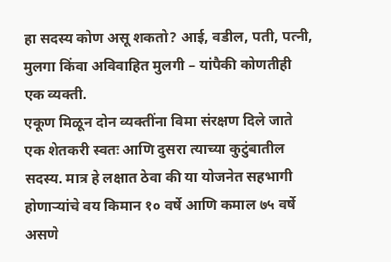हा सदस्य कोण असू शकतो? आई, वडील, पती, पत्नी, मुलगा किंवा अविवाहित मुलगी – यांपैकी कोणतीही एक व्यक्ती.
एकूण मिळून दोन व्यक्तींना विमा संरक्षण दिले जाते एक शेतकरी स्वतः आणि दुसरा त्याच्या कुटुंबातील सदस्य. मात्र हे लक्षात ठेवा की या योजनेत सहभागी होणाऱ्यांचे वय किमान १० वर्षे आणि कमाल ७५ वर्षे असणे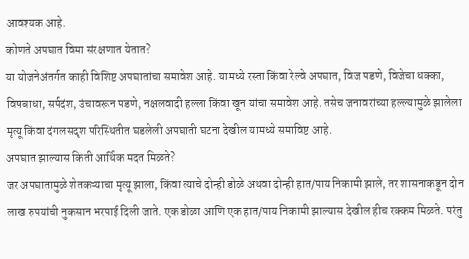आवश्यक आहे.
कोणते अपघात विमा संरक्षणात येतात?
या योजनेअंतर्गत काही विशिष्ट अपघातांचा समावेश आहे. यामध्ये रस्ता किंवा रेल्वे अपघात, विज पडणे, विजेचा धक्का, विषबाधा, सर्पदंश, उंचावरून पडणे, नक्षलवादी हल्ला किंवा खून यांचा समावेश आहे. तसेच जनावरांच्या हल्ल्यामुळे झालेला मृत्यू किंवा दंगलसदृश परिस्थितीत घडलेली अपघाती घटना देखील यामध्ये समाविष्ट आहे.
अपघात झाल्यास किती आर्थिक मदत मिळते?
जर अपघातामुळे शेतकऱ्याचा मृत्यू झाला, किंवा त्याचे दोन्ही डोळे अथवा दोन्ही हात/पाय निकामी झाले, तर शासनाकडून दोन लाख रुपयांची नुकसान भरपाई दिली जाते. एक डोळा आणि एक हात/पाय निकामी झाल्यास देखील हीच रक्कम मिळते. परंतु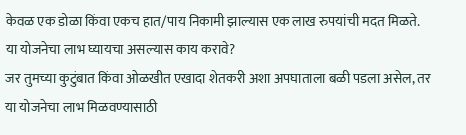केवळ एक डोळा किंवा एकच हात/पाय निकामी झाल्यास एक लाख रुपयांची मदत मिळते.
या योजनेचा लाभ घ्यायचा असल्यास काय करावे?
जर तुमच्या कुटुंबात किंवा ओळखीत एखादा शेतकरी अशा अपघाताला बळी पडला असेल, तर या योजनेचा लाभ मिळवण्यासाठी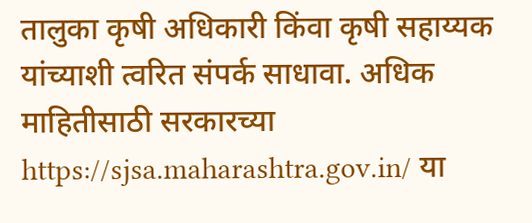तालुका कृषी अधिकारी किंवा कृषी सहाय्यक यांच्याशी त्वरित संपर्क साधावा. अधिक माहितीसाठी सरकारच्या https://sjsa.maharashtra.gov.in/ या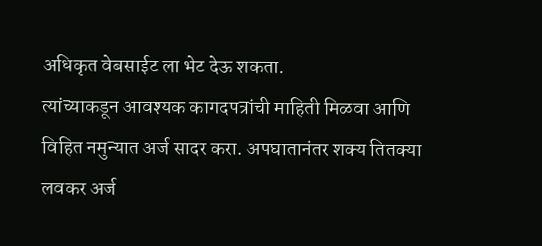अधिकृत वेबसाईट ला भेट देऊ शकता.
त्यांच्याकडून आवश्यक कागदपत्रांची माहिती मिळवा आणि विहित नमुन्यात अर्ज सादर करा. अपघातानंतर शक्य तितक्या लवकर अर्ज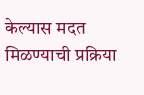केल्यास मदत मिळण्याची प्रक्रिया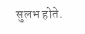सुलभ होते.